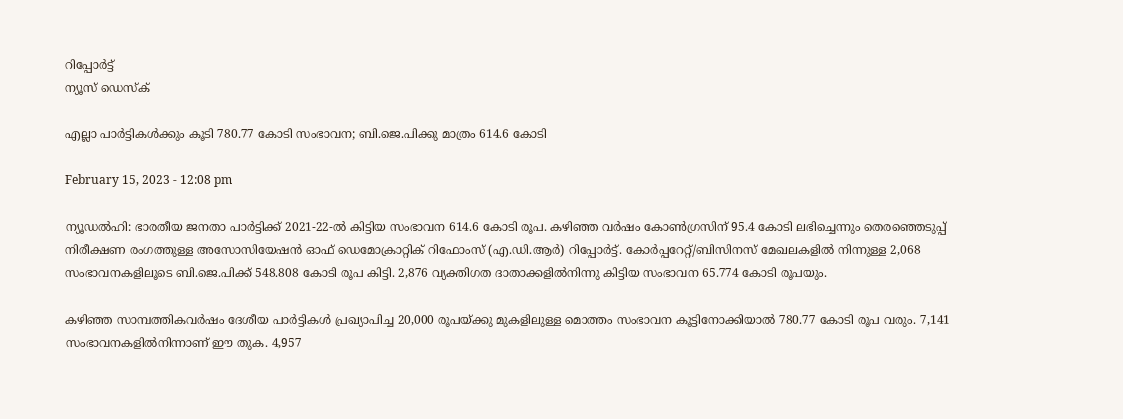റിപ്പോര്‍ട്ട്
ന്യൂസ് ഡെസ്ക്

എല്ലാ പാര്‍ട്ടികള്‍ക്കും കൂടി 780.77 കോടി സംഭാവന; ബി.ജെ.പിക്കു മാത്രം 614.6 കോടി

February 15, 2023 - 12:08 pm

ന്യൂഡല്‍ഹി: ഭാരതീയ ജനതാ പാര്‍ട്ടിക്ക് 2021-22-ല്‍ കിട്ടിയ സംഭാവന 614.6 കോടി രൂപ. കഴിഞ്ഞ വര്‍ഷം കോണ്‍ഗ്രസിന് 95.4 കോടി ലഭിച്ചെന്നും തെരഞ്ഞെടുപ്പ് നിരീക്ഷണ രംഗത്തുള്ള അസോസിയേഷന്‍ ഓഫ് ഡെമോക്രാറ്റിക് റിഫോംസ് (എ.ഡി.ആര്‍) റിപ്പോര്‍ട്ട്. കോര്‍പ്പറേറ്റ്/ബിസിനസ് മേഖലകളില്‍ നിന്നുള്ള 2,068 സംഭാവനകളിലൂടെ ബി.ജെ.പിക്ക് 548.808 കോടി രൂപ കിട്ടി. 2,876 വ്യക്തിഗത ദാതാക്കളില്‍നിന്നു കിട്ടിയ സംഭാവന 65.774 കോടി രൂപയും.

കഴിഞ്ഞ സാമ്പത്തികവര്‍ഷം ദേശീയ പാര്‍ട്ടികള്‍ പ്രഖ്യാപിച്ച 20,000 രൂപയ്ക്കു മുകളിലുള്ള മൊത്തം സംഭാവന കൂട്ടിനോക്കിയാല്‍ 780.77 കോടി രൂപ വരും. 7,141 സംഭാവനകളില്‍നിന്നാണ് ഈ തുക. 4,957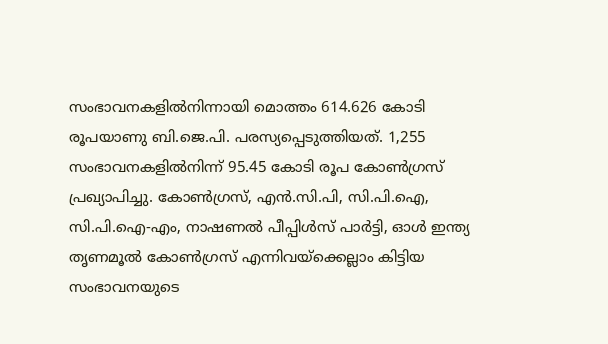സംഭാവനകളില്‍നിന്നായി മൊത്തം 614.626 കോടി രൂപയാണു ബി.ജെ.പി. പരസ്യപ്പെടുത്തിയത്. 1,255 സംഭാവനകളില്‍നിന്ന് 95.45 കോടി രൂപ കോണ്‍ഗ്രസ് പ്രഖ്യാപിച്ചു. കോണ്‍ഗ്രസ്, എന്‍.സി.പി, സി.പി.ഐ, സി.പി.ഐ-എം, നാഷണല്‍ പീപ്പിള്‍സ് പാര്‍ട്ടി, ഓള്‍ ഇന്ത്യ തൃണമൂല്‍ കോണ്‍ഗ്രസ് എന്നിവയ്‌ക്കെല്ലാം കിട്ടിയ സംഭാവനയുടെ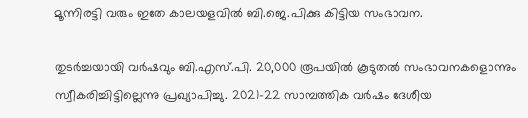മൂന്നിരട്ടി വരും ഇതേ കാലയളവില്‍ ബി.ജെ.പിക്കു കിട്ടിയ സംഭാവന.

തുടര്‍ച്ചയായി വര്‍ഷവും ബി.എസ്.പി. 20,000 രൂപയില്‍ കൂടുതല്‍ സംഭാവനകളൊന്നും സ്വീകരിച്ചിട്ടില്ലെന്നു പ്രഖ്യാപിച്ചു. 2021-22 സാമ്പത്തിക വര്‍ഷം ദേശീയ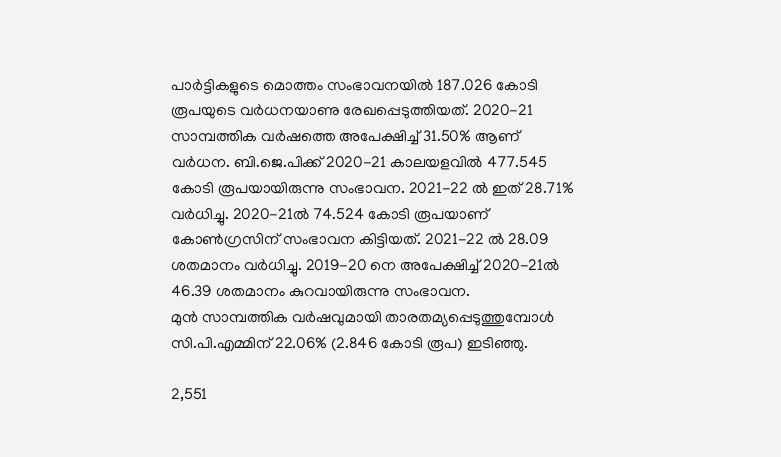പാര്‍ട്ടികളുടെ മൊത്തം സംഭാവനയില്‍ 187.026 കോടി രൂപയുടെ വര്‍ധനയാണു രേഖപ്പെടുത്തിയത്. 2020-21 സാമ്പത്തിക വര്‍ഷത്തെ അപേക്ഷിച്ച് 31.50% ആണ് വര്‍ധന. ബി.ജെ.പിക്ക് 2020-21 കാലയളവില്‍ 477.545 കോടി രൂപയായിരുന്നു സംഭാവന. 2021-22 ല്‍ ഇത് 28.71% വര്‍ധിച്ചു. 2020-21ല്‍ 74.524 കോടി രൂപയാണ് കോണ്‍ഗ്രസിന് സംഭാവന കിട്ടിയത്. 2021-22 ല്‍ 28.09 ശതമാനം വര്‍ധിച്ചു. 2019-20 നെ അപേക്ഷിച്ച് 2020-21ല്‍ 46.39 ശതമാനം കുറവായിരുന്നു സംഭാവന.
മുന്‍ സാമ്പത്തിക വര്‍ഷവുമായി താരതമ്യപ്പെടുത്തുമ്പോള്‍ സി.പി.എമ്മിന് 22.06% (2.846 കോടി രൂപ) ഇടിഞ്ഞു.

2,551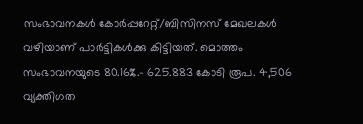സംഭാവനകള്‍ കോര്‍പ്പറേറ്റ്/ബിസിനസ് മേഖലകള്‍ വഴിയാണ് പാര്‍ട്ടികള്‍ക്കു കിട്ടിയത്. മൊത്തം സംഭാവനയുടെ 80.16%.- 625.883 കോടി രൂപ. 4,506 വ്യക്തിഗത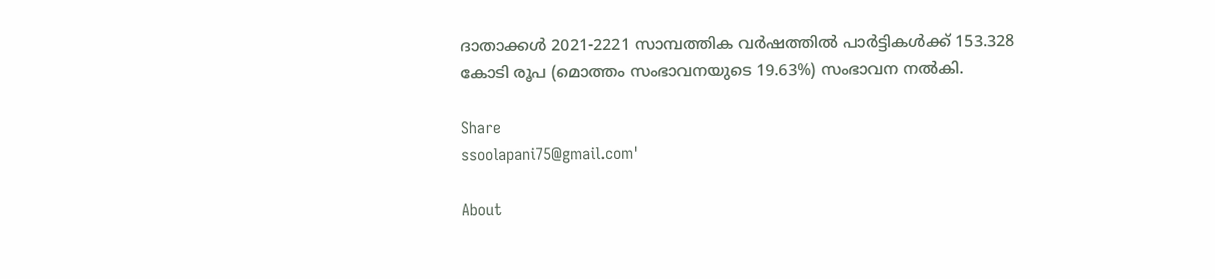ദാതാക്കള്‍ 2021-2221 സാമ്പത്തിക വര്‍ഷത്തില്‍ പാര്‍ട്ടികള്‍ക്ക് 153.328 കോടി രൂപ (മൊത്തം സംഭാവനയുടെ 19.63%) സംഭാവന നല്‍കി.

Share
ssoolapani75@gmail.com'

About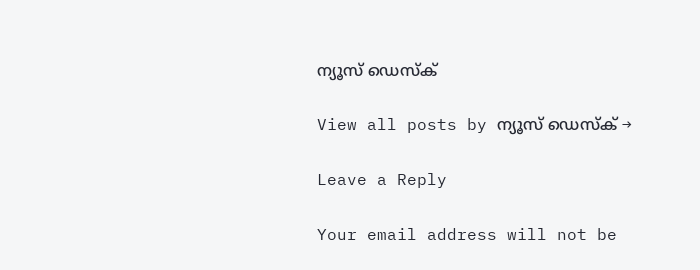ന്യൂസ് ഡെസ്ക്

View all posts by ന്യൂസ് ഡെസ്ക് →

Leave a Reply

Your email address will not be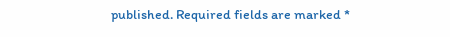published. Required fields are marked *